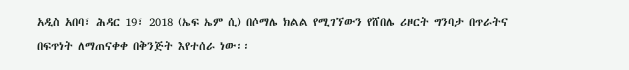አዲስ አበባ፣ ሕዳር 19፣ 2018 (ኤፍ ኤም ሲ) በሶማሌ ክልል የሚገኘውን የሸበሌ ሪዞርት ግንባታ በጥራትና በፍጥነት ለማጠናቀቀ በቅንጅት እየተሰራ ነው፡፡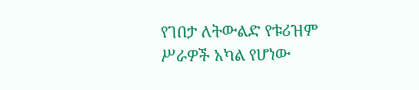የገበታ ለትውልድ የቱሪዝም ሥራዎች አካል የሆነው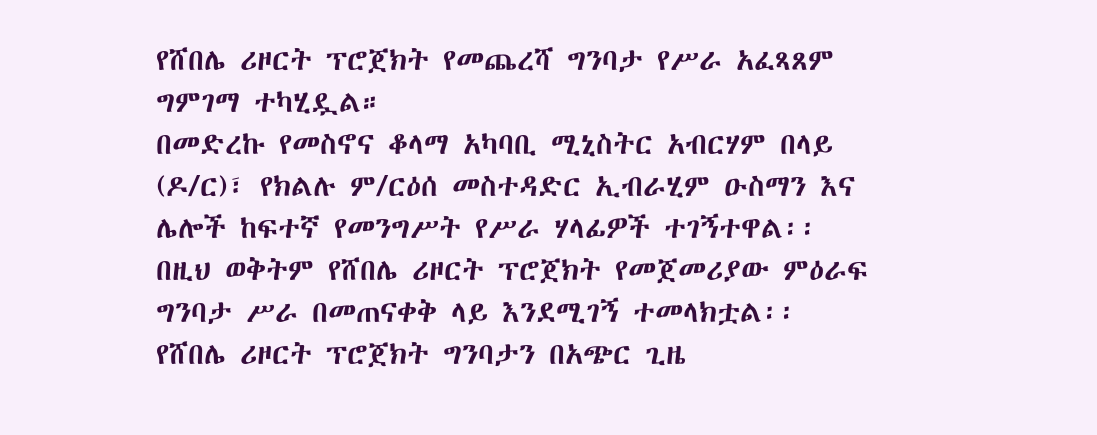የሸበሌ ሪዞርት ፕሮጀክት የመጨረሻ ግንባታ የሥራ አፈጻጸም ግምገማ ተካሂዷል።
በመድረኩ የመስኖና ቆላማ አካባቢ ሚኒስትር አብርሃም በላይ (ዶ/ር)፣ የክልሉ ም/ርዕሰ መስተዳድር ኢብራሂም ዑስማን እና ሌሎች ከፍተኛ የመንግሥት የሥራ ሃላፊዎች ተገኝተዋል፡፡
በዚህ ወቅትም የሸበሌ ሪዞርት ፕሮጀክት የመጀመሪያው ምዕራፍ ግንባታ ሥራ በመጠናቀቅ ላይ እንደሚገኝ ተመላክቷል፡፡
የሸበሌ ሪዞርት ፕሮጀክት ግንባታን በአጭር ጊዜ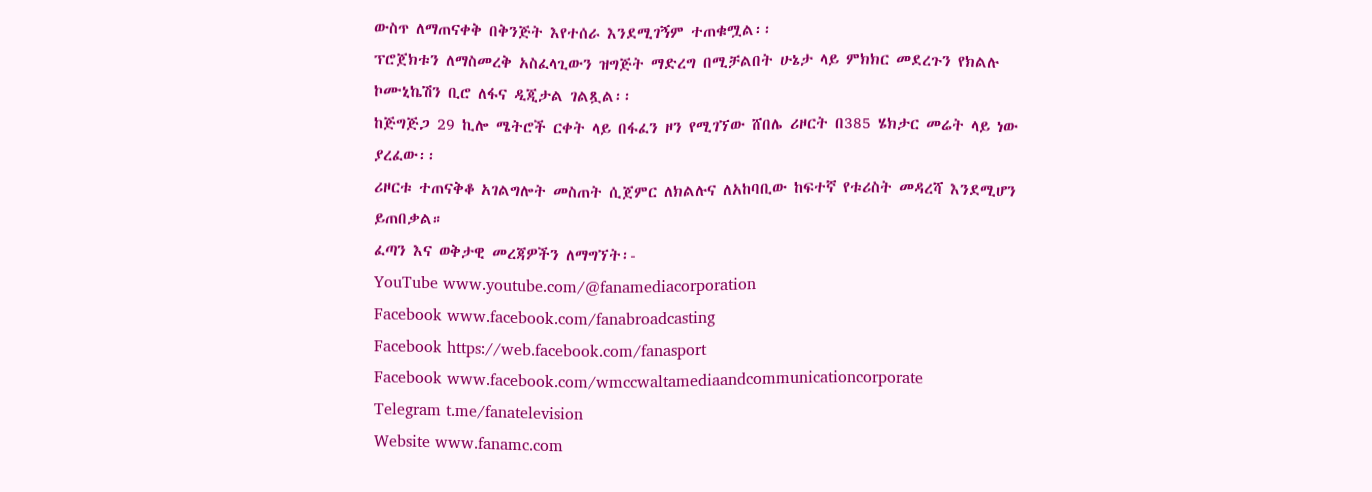ውስጥ ለማጠናቀቅ በቅንጅት እየተሰራ እንደሚገኝም ተጠቁሟል፡፡
ፕሮጀክቱን ለማስመረቅ አስፈላጊውን ዝግጅት ማድረግ በሚቻልበት ሁኔታ ላይ ምክክር መደረጉን የክልሉ ኮሙኒኬሽን ቢሮ ለፋና ዲጂታል ገልጿል፡፡
ከጅግጅጋ 29 ኪሎ ሜትሮች ርቀት ላይ በፋፈን ዞን የሚገኘው ሸበሌ ሪዞርት በ385 ሄክታር መሬት ላይ ነው ያረፈው፡፡
ሪዞርቱ ተጠናቅቆ አገልግሎት መስጠት ሲጀምር ለክልሉና ለአከባቢው ከፍተኛ የቱሪስት መዳረሻ እንደሚሆን ይጠበቃል።
ፈጣን እና ወቅታዊ መረጃዎችን ለማግኘት፡-
YouTube www.youtube.com/@fanamediacorporation
Facebook www.facebook.com/fanabroadcasting
Facebook https://web.facebook.com/fanasport
Facebook www.facebook.com/wmccwaltamediaandcommunicationcorporate
Telegram t.me/fanatelevision
Website www.fanamc.com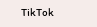TikTok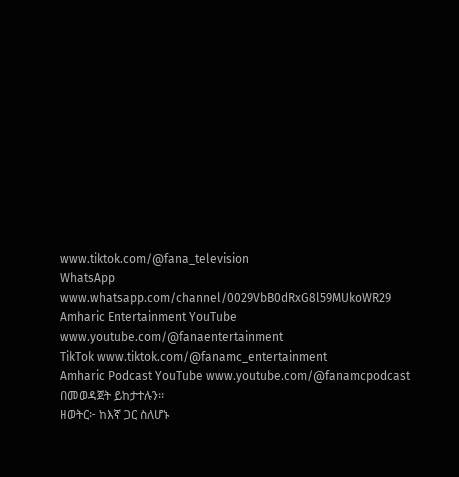www.tiktok.com/@fana_television
WhatsApp www.whatsapp.com/channel/0029VbB0dRxG8l59MUkoWR29
Amharic Entertainment YouTube www.youtube.com/@fanaentertainment
TikTok www.tiktok.com/@fanamc_entertainment
Amharic Podcast YouTube www.youtube.com/@fanamcpodcast በመወዳጀት ይከታተሉን፡፡
ዘወትር፦ ከእኛ ጋር ስለሆኑ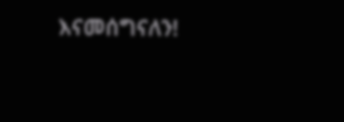እናመሰግናለን!